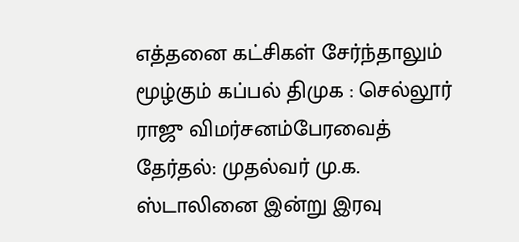எத்தனை கட்சிகள் சேர்ந்தாலும் மூழ்கும் கப்பல் திமுக : செல்லூர் ராஜு விமர்சனம்பேரவைத் தேர்தல்: முதல்வர் மு.க. ஸ்டாலினை இன்று இரவு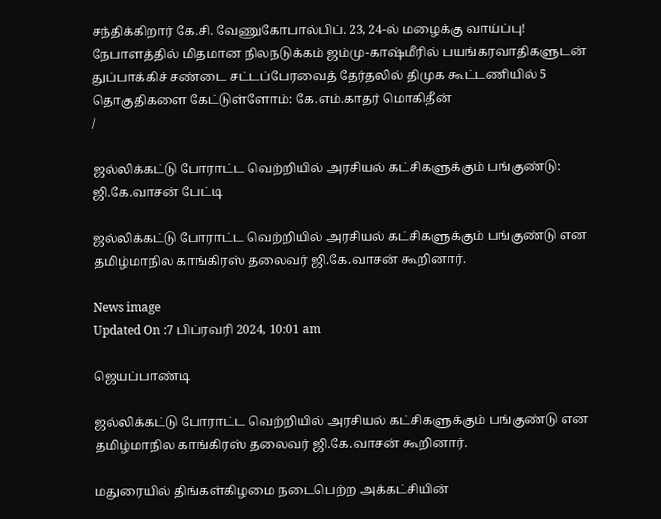சந்திக்கிறார் கே.சி. வேணுகோபால்பிப். 23, 24-ல் மழைக்கு வாய்ப்பு! நேபாளத்தில் மிதமான நிலநடுக்கம் ஜம்மு-காஷ்மீரில் பயங்கரவாதிகளுடன் துப்பாக்கிச் சண்டை சட்டப்பேரவைத் தேர்தலில் திமுக கூட்டணியில் 5 தொகுதிகளை கேட்டுள்ளோம்: கே.எம்.காதர் மொகிதீன்
/

ஜல்லிக்கட்டு போராட்ட வெற்றியில் அரசியல் கட்சிகளுக்கும் பங்குண்டு:  ஜி.கே.வாசன் பேட்டி

ஜல்லிக்கட்டு போராட்ட வெற்றியில் அரசியல் கட்சிகளுக்கும் பங்குண்டு என தமிழ்மாநில காங்கிரஸ் தலைவர் ஜி.கே.வாசன் கூறினார்.

News image
Updated On :7 பிப்ரவரி 2024, 10:01 am

ஜெயப்பாண்டி

ஜல்லிக்கட்டு போராட்ட வெற்றியில் அரசியல் கட்சிகளுக்கும் பங்குண்டு என தமிழ்மாநில காங்கிரஸ் தலைவர் ஜி.கே.வாசன் கூறினார்.

மதுரையில் திங்கள்கிழமை நடைபெற்ற அக்கட்சியின்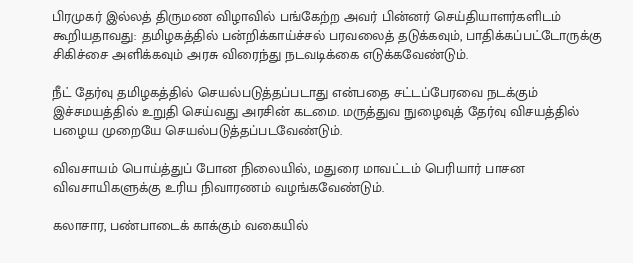பிரமுகர் இல்லத் திருமண விழாவில் பங்கேற்ற அவர் பின்னர் செய்தியாளர்களிடம் கூறியதாவது: தமிழகத்தில் பன்றிக்காய்ச்சல் பரவலைத் தடுக்கவும், பாதிக்கப்பட்டோருக்கு சிகிச்சை அளிக்கவும் அரசு விரைந்து நடவடிக்கை எடுக்கவேண்டும்.

நீட் தேர்வு தமிழகத்தில் செயல்படுத்தப்படாது என்பதை சட்டப்பேரவை நடக்கும் இச்சமயத்தில் உறுதி செய்வது அரசின் கடமை. மருத்துவ நுழைவுத் தேர்வு விசயத்தில் பழைய முறையே செயல்படுத்தப்படவேண்டும்.

விவசாயம் பொய்த்துப் போன நிலையில், மதுரை மாவட்டம் பெரியார் பாசன விவசாயிகளுக்கு உரிய நிவாரணம் வழங்கவேண்டும்.

கலாசார, பண்பாடைக் காக்கும் வகையில்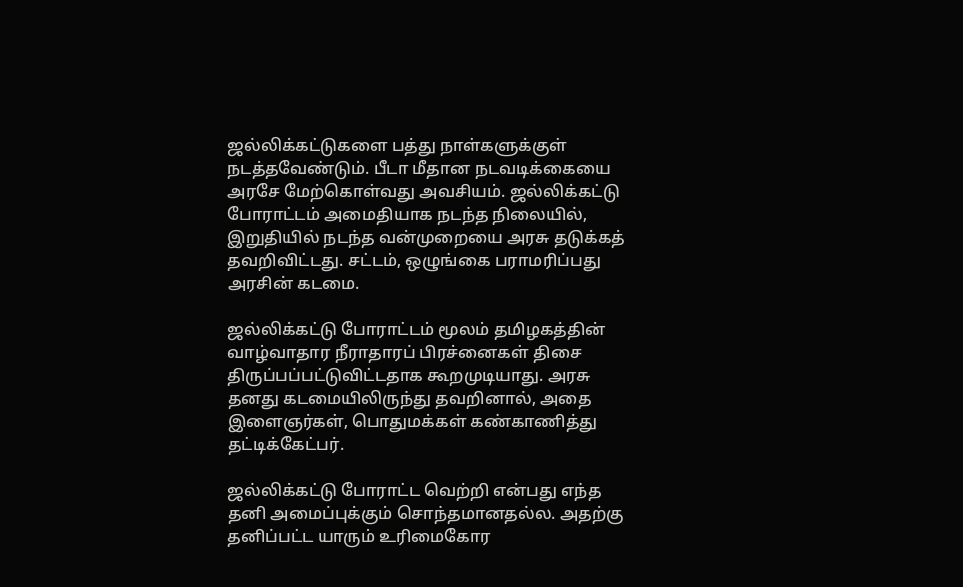ஜல்லிக்கட்டுகளை பத்து நாள்களுக்குள் நடத்தவேண்டும். பீடா மீதான நடவடிக்கையை அரசே மேற்கொள்வது அவசியம். ஜல்லிக்கட்டு போராட்டம் அமைதியாக நடந்த நிலையில், இறுதியில் நடந்த வன்முறையை அரசு தடுக்கத் தவறிவிட்டது. சட்டம், ஒழுங்கை பராமரிப்பது அரசின் கடமை.

ஜல்லிக்கட்டு போராட்டம் மூலம் தமிழகத்தின் வாழ்வாதார நீராதாரப் பிரச்னைகள் திசை திருப்பப்பட்டுவிட்டதாக கூறமுடியாது. அரசு தனது கடமையிலிருந்து தவறினால், அதை இளைஞர்கள், பொதுமக்கள் கண்காணித்து தட்டிக்கேட்பர்.

ஜல்லிக்கட்டு போராட்ட வெற்றி என்பது எந்த தனி அமைப்புக்கும் சொந்தமானதல்ல. அதற்கு தனிப்பட்ட யாரும் உரிமைகோர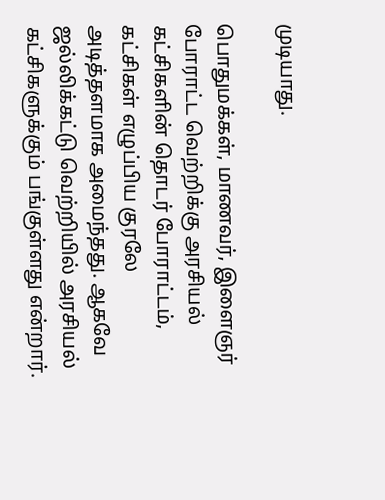முடியாது.

பொதுமக்கள், மாணவர், இளைஞர் போராட்ட வெற்றிக்கு அரசியல் கட்சிகளின் தொடர் போராட்டம், கட்சிகள் எழுப்பிய குரலே அடித்தளமாக அமைந்தது. ஆகவே ஜல்லிக்கட்டு வெற்றியில் அரசியல் கட்சிகளுக்கும் பங்குள்ளது என்றார்.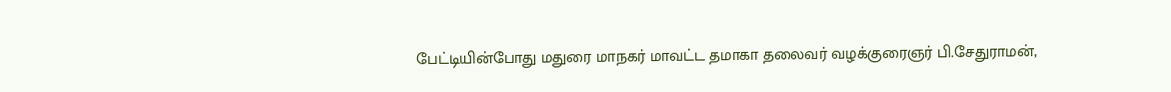பேட்டியின்போது மதுரை மாநகர் மாவட்ட தமாகா தலைவர் வழக்குரைஞர் பி.சேதுராமன்,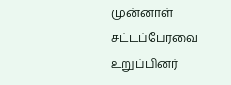முன்னாள் சட்டப்பேரவை உறுப்பினர்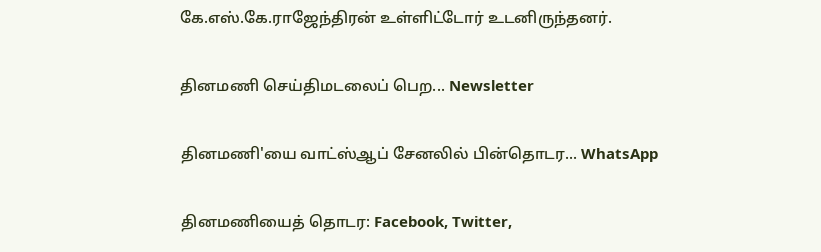கே.எஸ்.கே.ராஜேந்திரன் உள்ளிட்டோர் உடனிருந்தனர்.

தினமணி செய்திமடலைப் பெற... Newsletter

தினமணி'யை வாட்ஸ்ஆப் சேனலில் பின்தொடர... WhatsApp

தினமணியைத் தொடர: Facebook, Twitter,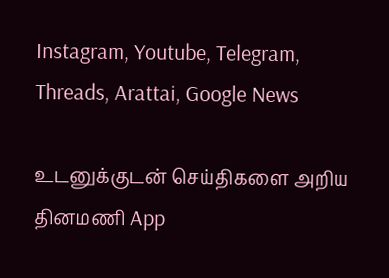Instagram, Youtube, Telegram, Threads, Arattai, Google News

உடனுக்குடன் செய்திகளை அறிய தினமணி App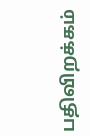பதிவிறக்கம்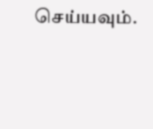செய்யவும்.